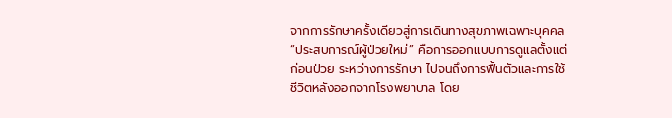จากการรักษาครั้งเดียวสู่การเดินทางสุขภาพเฉพาะบุคคล
“ประสบการณ์ผู้ป่วยใหม่” คือการออกแบบการดูแลตั้งแต่ก่อนป่วย ระหว่างการรักษา ไปจนถึงการฟื้นตัวและการใช้ชีวิตหลังออกจากโรงพยาบาล โดย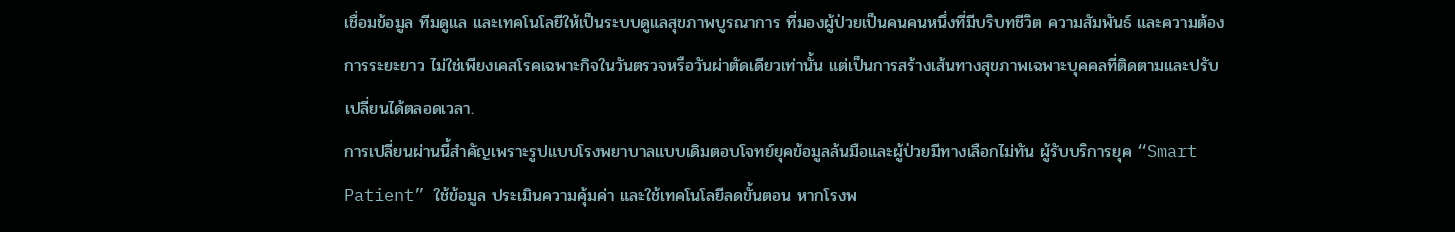เชื่อมข้อมูล ทีมดูแล และเทคโนโลยีให้เป็นระบบดูแลสุขภาพบูรณาการ ที่มองผู้ป่วยเป็นคนคนหนึ่งที่มีบริบทชีวิต ความสัมพันธ์ และความต้องการระยะยาว ไม่ใช่เพียงเคสโรคเฉพาะกิจในวันตรวจหรือวันผ่าตัดเดียวเท่านั้น แต่เป็นการสร้างเส้นทางสุขภาพเฉพาะบุคคลที่ติดตามและปรับเปลี่ยนได้ตลอดเวลา.
การเปลี่ยนผ่านนี้สำคัญเพราะรูปแบบโรงพยาบาลแบบเดิมตอบโจทย์ยุคข้อมูลล้นมือและผู้ป่วยมีทางเลือกไม่ทัน ผู้รับบริการยุค “Smart Patient” ใช้ข้อมูล ประเมินความคุ้มค่า และใช้เทคโนโลยีลดขั้นตอน หากโรงพ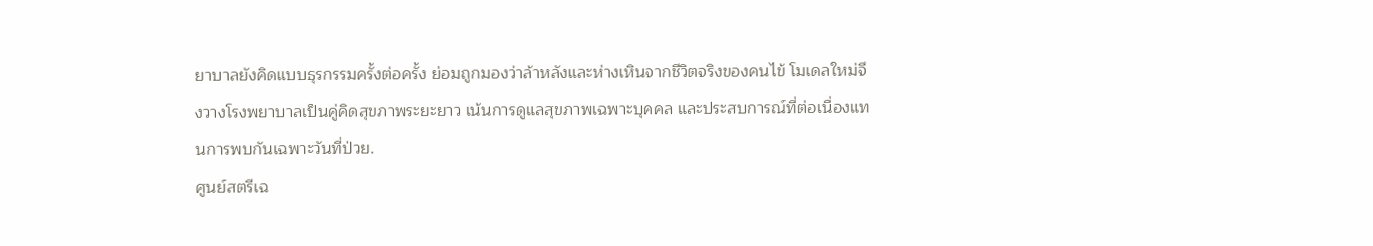ยาบาลยังคิดแบบธุรกรรมครั้งต่อครั้ง ย่อมถูกมองว่าล้าหลังและห่างเหินจากชีวิตจริงของคนไข้ โมเดลใหม่จึงวางโรงพยาบาลเป็นคู่คิดสุขภาพระยะยาว เน้นการดูแลสุขภาพเฉพาะบุคคล และประสบการณ์ที่ต่อเนื่องแทนการพบกันเฉพาะวันที่ป่วย.
ศูนย์สตรีเฉ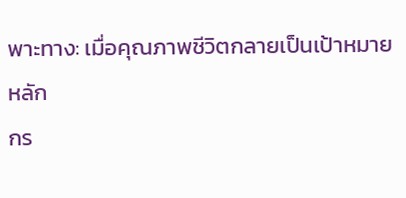พาะทาง: เมื่อคุณภาพชีวิตกลายเป็นเป้าหมายหลัก
กร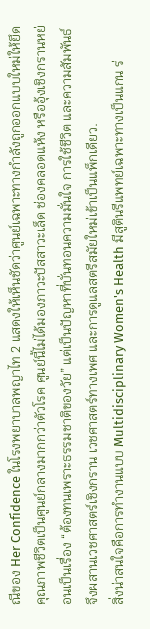ณีของ Her Confidence ในโรงพยาบาลพญาไท 2 แสดงให้เห็นชัดว่าศูนย์เฉพาะทางกำลังถูกออกแบบใหม่ให้ยึดคุณภาพชีวิตเป็นศูนย์กลางมากกว่าตัวโรค ศูนย์นี้ไม่ได้มองภาวะปัสสาวะเล็ด ช่องคลอดแห้ง หรืออุ้งเชิงกรานหย่อนเป็นเรื่อง “ต้องทนเพราะธรรมชาติของวัย” แต่เป็นปัญหาที่บั่นทอนความมั่นใจ การใช้ชีวิต และความสัมพันธ์ จึงผสานเวชศาสตร์เชิงกราน เวชศาสตร์ทางเพศ และการดูแลสตรีสมัยใหม่เข้าเป็นแพ็กเดียว.
สิ่งน่าสนใจคือการทำงานแบบ Multidisciplinary Women's Health มีสูตินรีแพทย์เฉพาะทางเป็นแกน ร่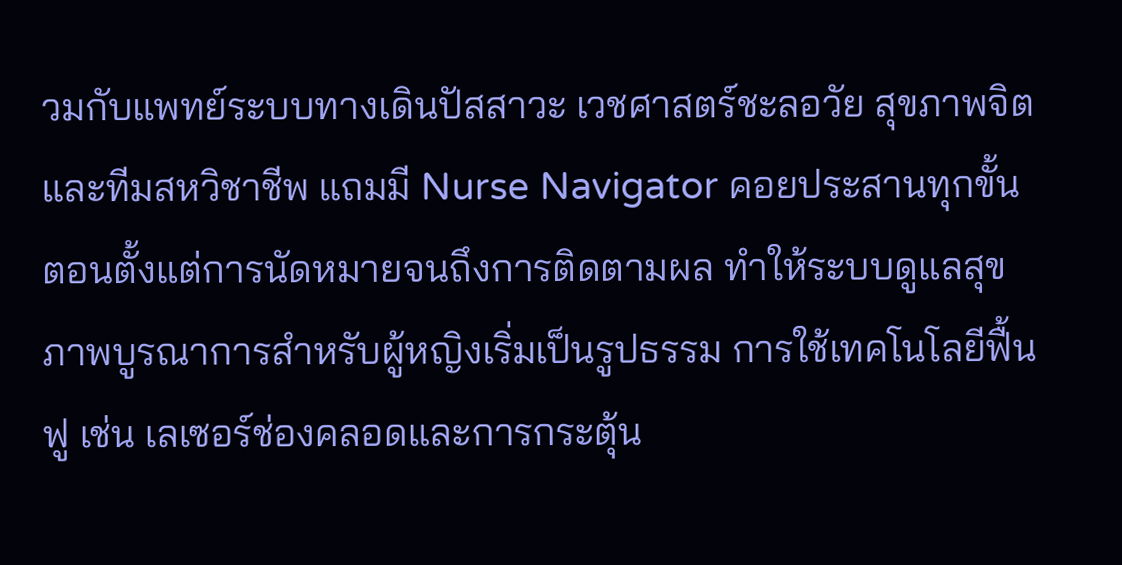วมกับแพทย์ระบบทางเดินปัสสาวะ เวชศาสตร์ชะลอวัย สุขภาพจิต และทีมสหวิชาชีพ แถมมี Nurse Navigator คอยประสานทุกขั้นตอนตั้งแต่การนัดหมายจนถึงการติดตามผล ทำให้ระบบดูแลสุขภาพบูรณาการสำหรับผู้หญิงเริ่มเป็นรูปธรรม การใช้เทคโนโลยีฟื้นฟู เช่น เลเซอร์ช่องคลอดและการกระตุ้น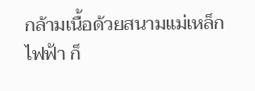กล้ามเนื้อด้วยสนามแม่เหล็กไฟฟ้า ก็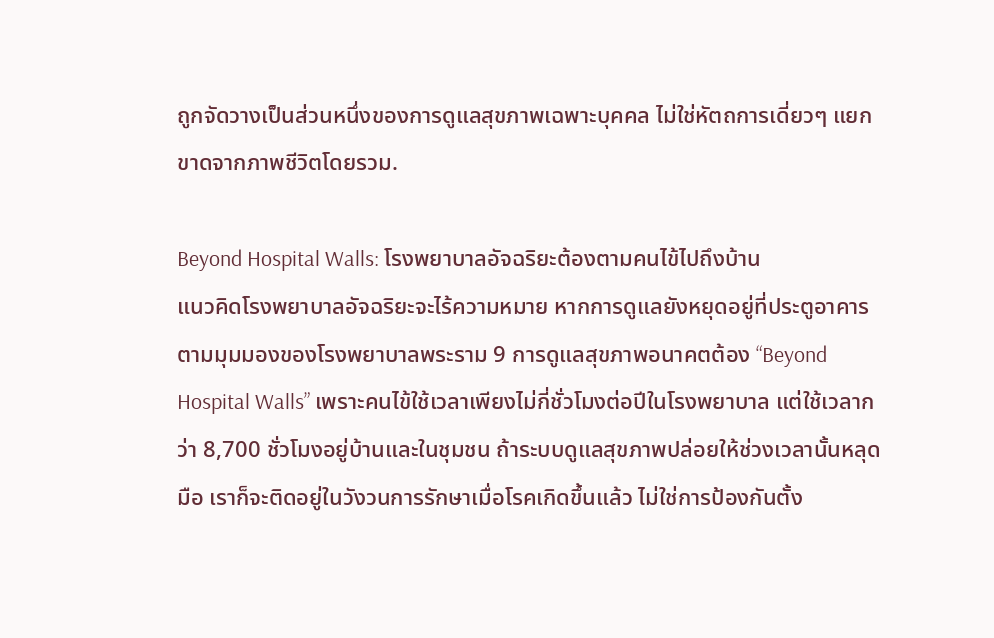ถูกจัดวางเป็นส่วนหนึ่งของการดูแลสุขภาพเฉพาะบุคคล ไม่ใช่หัตถการเดี่ยวๆ แยกขาดจากภาพชีวิตโดยรวม.

Beyond Hospital Walls: โรงพยาบาลอัจฉริยะต้องตามคนไข้ไปถึงบ้าน
แนวคิดโรงพยาบาลอัจฉริยะจะไร้ความหมาย หากการดูแลยังหยุดอยู่ที่ประตูอาคาร ตามมุมมองของโรงพยาบาลพระราม 9 การดูแลสุขภาพอนาคตต้อง “Beyond Hospital Walls” เพราะคนไข้ใช้เวลาเพียงไม่กี่ชั่วโมงต่อปีในโรงพยาบาล แต่ใช้เวลากว่า 8,700 ชั่วโมงอยู่บ้านและในชุมชน ถ้าระบบดูแลสุขภาพปล่อยให้ช่วงเวลานั้นหลุดมือ เราก็จะติดอยู่ในวังวนการรักษาเมื่อโรคเกิดขึ้นแล้ว ไม่ใช่การป้องกันตั้ง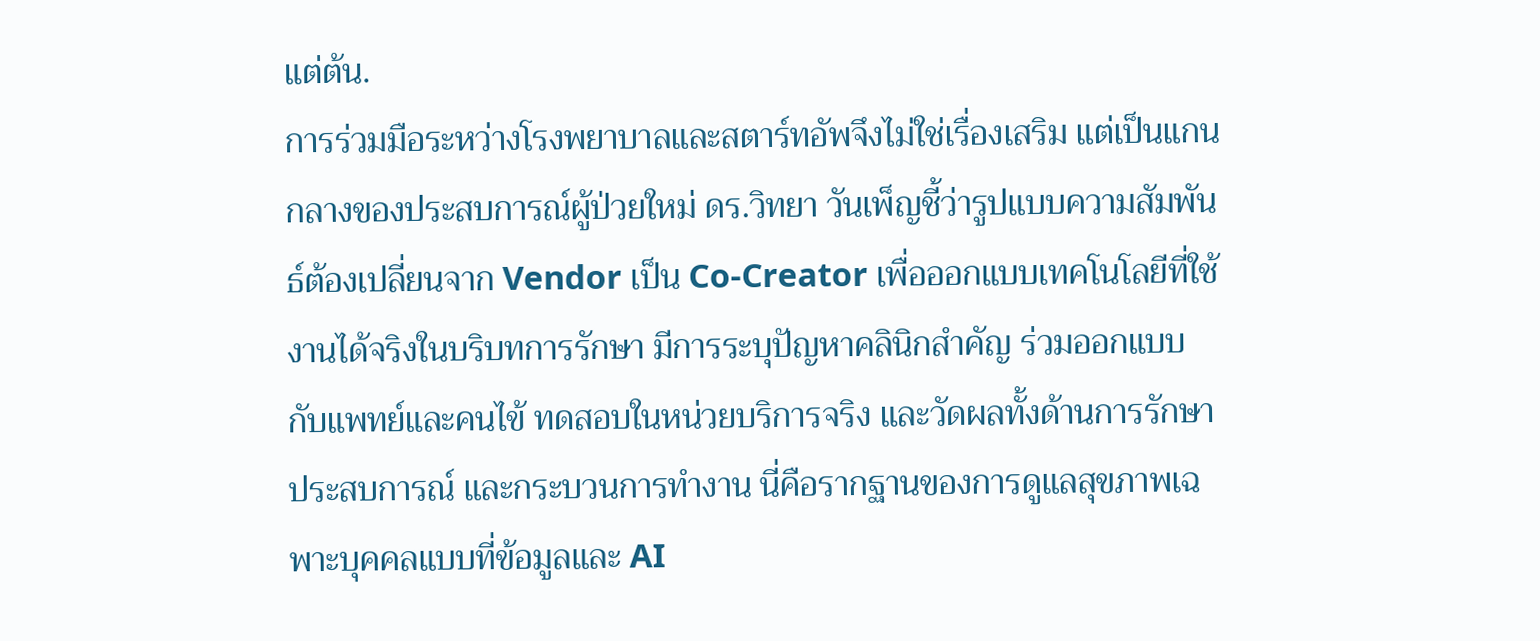แต่ต้น.
การร่วมมือระหว่างโรงพยาบาลและสตาร์ทอัพจึงไม่ใช่เรื่องเสริม แต่เป็นแกนกลางของประสบการณ์ผู้ป่วยใหม่ ดร.วิทยา วันเพ็ญชี้ว่ารูปแบบความสัมพันธ์ต้องเปลี่ยนจาก Vendor เป็น Co-Creator เพื่อออกแบบเทคโนโลยีที่ใช้งานได้จริงในบริบทการรักษา มีการระบุปัญหาคลินิกสำคัญ ร่วมออกแบบกับแพทย์และคนไข้ ทดสอบในหน่วยบริการจริง และวัดผลทั้งด้านการรักษา ประสบการณ์ และกระบวนการทำงาน นี่คือรากฐานของการดูแลสุขภาพเฉพาะบุคคลแบบที่ข้อมูลและ AI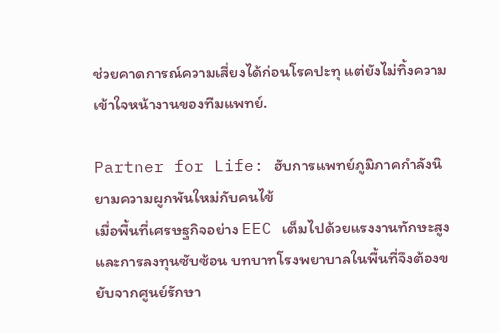ช่วยคาดการณ์ความเสี่ยงได้ก่อนโรคปะทุ แต่ยังไม่ทิ้งความเข้าใจหน้างานของทีมแพทย์.

Partner for Life: ฮับการแพทย์ภูมิภาคกำลังนิยามความผูกพันใหม่กับคนไข้
เมื่อพื้นที่เศรษฐกิจอย่าง EEC เต็มไปด้วยแรงงานทักษะสูงและการลงทุนซับซ้อน บทบาทโรงพยาบาลในพื้นที่จึงต้องขยับจากศูนย์รักษา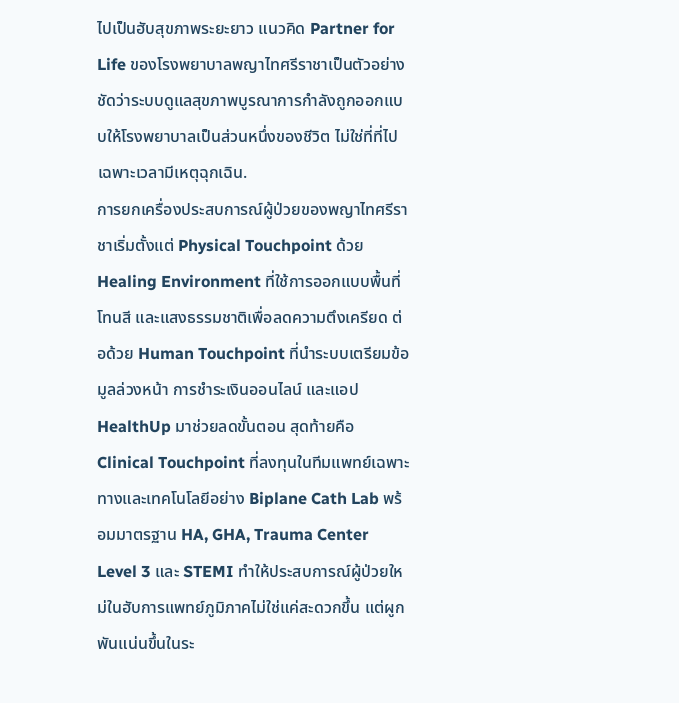ไปเป็นฮับสุขภาพระยะยาว แนวคิด Partner for Life ของโรงพยาบาลพญาไทศรีราชาเป็นตัวอย่างชัดว่าระบบดูแลสุขภาพบูรณาการกำลังถูกออกแบบให้โรงพยาบาลเป็นส่วนหนึ่งของชีวิต ไม่ใช่ที่ที่ไปเฉพาะเวลามีเหตุฉุกเฉิน.
การยกเครื่องประสบการณ์ผู้ป่วยของพญาไทศรีราชาเริ่มตั้งแต่ Physical Touchpoint ด้วย Healing Environment ที่ใช้การออกแบบพื้นที่ โทนสี และแสงธรรมชาติเพื่อลดความตึงเครียด ต่อด้วย Human Touchpoint ที่นำระบบเตรียมข้อมูลล่วงหน้า การชำระเงินออนไลน์ และแอป HealthUp มาช่วยลดขั้นตอน สุดท้ายคือ Clinical Touchpoint ที่ลงทุนในทีมแพทย์เฉพาะทางและเทคโนโลยีอย่าง Biplane Cath Lab พร้อมมาตรฐาน HA, GHA, Trauma Center Level 3 และ STEMI ทำให้ประสบการณ์ผู้ป่วยใหม่ในฮับการแพทย์ภูมิภาคไม่ใช่แค่สะดวกขึ้น แต่ผูกพันแน่นขึ้นในระ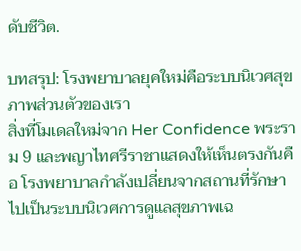ดับชีวิต.

บทสรุป: โรงพยาบาลยุคใหม่คือระบบนิเวศสุขภาพส่วนตัวของเรา
สิ่งที่โมเดลใหม่จาก Her Confidence พระราม 9 และพญาไทศรีราชาแสดงให้เห็นตรงกันคือ โรงพยาบาลกำลังเปลี่ยนจากสถานที่รักษาไปเป็นระบบนิเวศการดูแลสุขภาพเฉ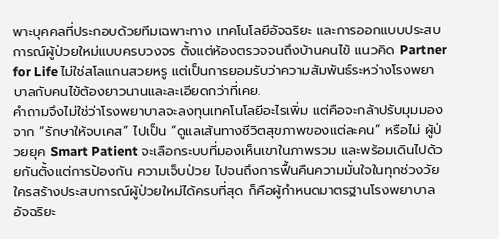พาะบุคคลที่ประกอบด้วยทีมเฉพาะทาง เทคโนโลยีอัจฉริยะ และการออกแบบประสบการณ์ผู้ป่วยใหม่แบบครบวงจร ตั้งแต่ห้องตรวจจนถึงบ้านคนไข้ แนวคิด Partner for Life ไม่ใช่สโลแกนสวยหรู แต่เป็นการยอมรับว่าความสัมพันธ์ระหว่างโรงพยาบาลกับคนไข้ต้องยาวนานและละเอียดกว่าที่เคย.
คำถามจึงไม่ใช่ว่าโรงพยาบาลจะลงทุนเทคโนโลยีอะไรเพิ่ม แต่คือจะกล้าปรับมุมมองจาก “รักษาให้จบเคส” ไปเป็น “ดูแลเส้นทางชีวิตสุขภาพของแต่ละคน” หรือไม่ ผู้ป่วยยุค Smart Patient จะเลือกระบบที่มองเห็นเขาในภาพรวม และพร้อมเดินไปด้วยกันตั้งแต่การป้องกัน ความเจ็บป่วย ไปจนถึงการฟื้นคืนความมั่นใจในทุกช่วงวัย ใครสร้างประสบการณ์ผู้ป่วยใหม่ได้ครบที่สุด ก็คือผู้กำหนดมาตรฐานโรงพยาบาลอัจฉริยะ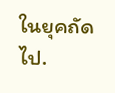ในยุคถัดไป.